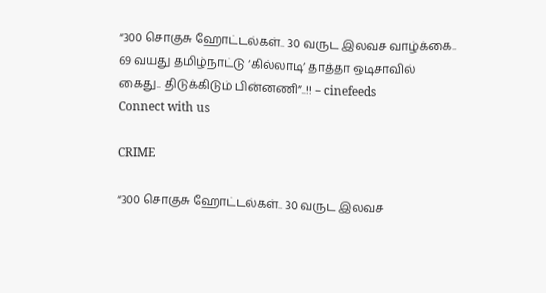“300 சொகுசு ஹோட்டல்கள்.. 30 வருட இலவச வாழ்க்கை.. 69 வயது தமிழ்நாட்டு ‘கில்லாடி’ தாத்தா ஒடிசாவில் கைது.. திடுக்கிடும் பின்னணி”..!! – cinefeeds
Connect with us

CRIME

“300 சொகுசு ஹோட்டல்கள்.. 30 வருட இலவச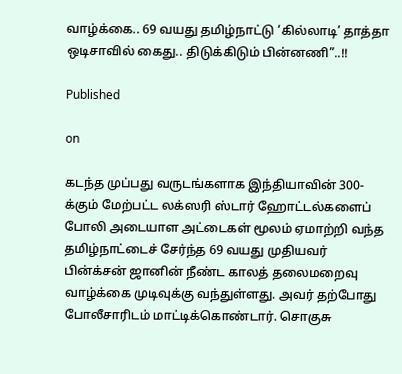வாழ்க்கை.. 69 வயது தமிழ்நாட்டு ‘கில்லாடி’ தாத்தா ஒடிசாவில் கைது.. திடுக்கிடும் பின்னணி”..!!

Published

on

கடந்த முப்பது வருடங்களாக இந்தியாவின் 300-க்கும் மேற்பட்ட லக்ஸரி ஸ்டார் ஹோட்டல்களைப் போலி அடையாள அட்டைகள் மூலம் ஏமாற்றி வந்த தமிழ்நாட்டைச் சேர்ந்த 69 வயது முதியவர் பின்க்சன் ஜானின் நீண்ட காலத் தலைமறைவு வாழ்க்கை முடிவுக்கு வந்துள்ளது. அவர் தற்போது போலீசாரிடம் மாட்டிக்கொண்டார். சொகுசு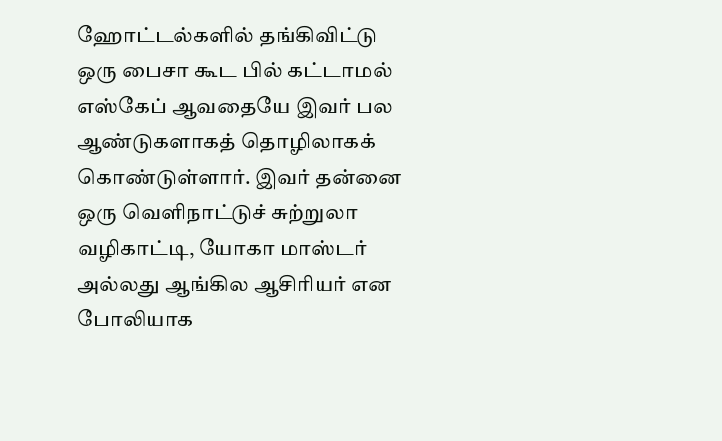ஹோட்டல்களில் தங்கிவிட்டு ஒரு பைசா கூட பில் கட்டாமல் எஸ்கேப் ஆவதையே இவர் பல ஆண்டுகளாகத் தொழிலாகக் கொண்டுள்ளார். இவர் தன்னை ஒரு வெளிநாட்டுச் சுற்றுலா வழிகாட்டி, யோகா மாஸ்டர் அல்லது ஆங்கில ஆசிரியர் என போலியாக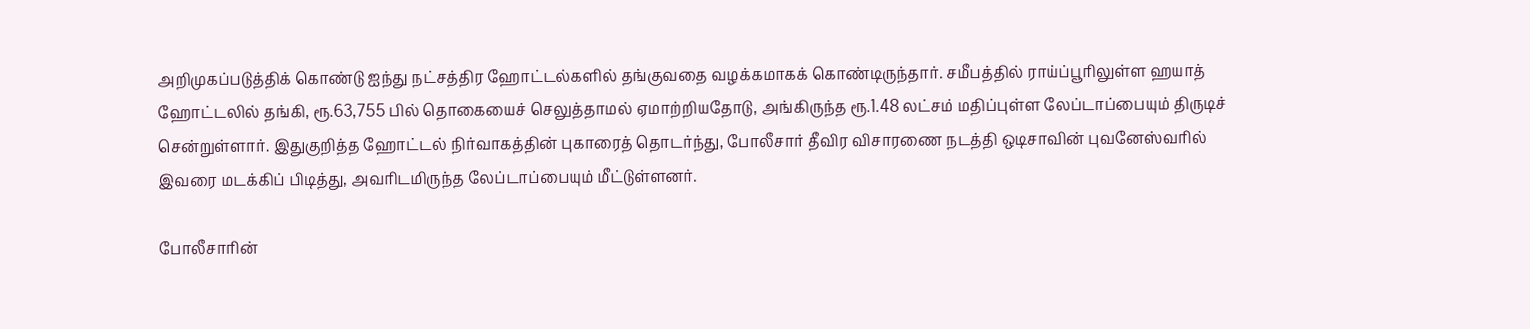அறிமுகப்படுத்திக் கொண்டு ஐந்து நட்சத்திர ஹோட்டல்களில் தங்குவதை வழக்கமாகக் கொண்டிருந்தார். சமீபத்தில் ராய்ப்பூரிலுள்ள ஹயாத் ஹோட்டலில் தங்கி, ரூ.63,755 பில் தொகையைச் செலுத்தாமல் ஏமாற்றியதோடு, அங்கிருந்த ரூ.1.48 லட்சம் மதிப்புள்ள லேப்டாப்பையும் திருடிச் சென்றுள்ளார். இதுகுறித்த ஹோட்டல் நிர்வாகத்தின் புகாரைத் தொடர்ந்து, போலீசார் தீவிர விசாரணை நடத்தி ஒடிசாவின் புவனேஸ்வரில் இவரை மடக்கிப் பிடித்து, அவரிடமிருந்த லேப்டாப்பையும் மீட்டுள்ளனர்.

போலீசாரின்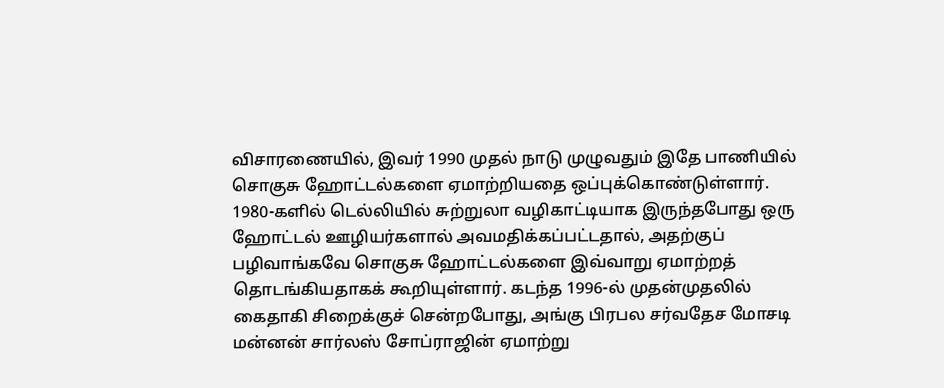விசாரணையில், இவர் 1990 முதல் நாடு முழுவதும் இதே பாணியில் சொகுசு ஹோட்டல்களை ஏமாற்றியதை ஒப்புக்கொண்டுள்ளார். 1980-களில் டெல்லியில் சுற்றுலா வழிகாட்டியாக இருந்தபோது ஒரு ஹோட்டல் ஊழியர்களால் அவமதிக்கப்பட்டதால், அதற்குப் பழிவாங்கவே சொகுசு ஹோட்டல்களை இவ்வாறு ஏமாற்றத் தொடங்கியதாகக் கூறியுள்ளார். கடந்த 1996-ல் முதன்முதலில் கைதாகி சிறைக்குச் சென்றபோது, அங்கு பிரபல சர்வதேச மோசடி மன்னன் சார்லஸ் சோப்ராஜின் ஏமாற்று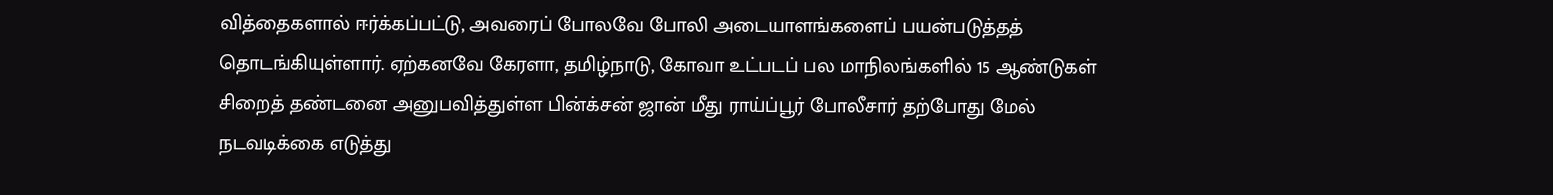வித்தைகளால் ஈர்க்கப்பட்டு, அவரைப் போலவே போலி அடையாளங்களைப் பயன்படுத்தத் தொடங்கியுள்ளார். ஏற்கனவே கேரளா, தமிழ்நாடு, கோவா உட்படப் பல மாநிலங்களில் 15 ஆண்டுகள் சிறைத் தண்டனை அனுபவித்துள்ள பின்க்சன் ஜான் மீது ராய்ப்பூர் போலீசார் தற்போது மேல் நடவடிக்கை எடுத்து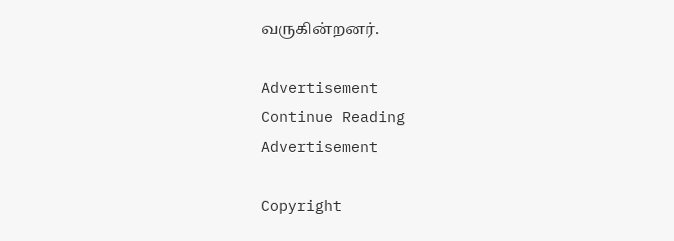வருகின்றனர்.

Advertisement
Continue Reading
Advertisement

Copyright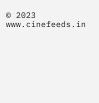© 2023 www.cinefeeds.in